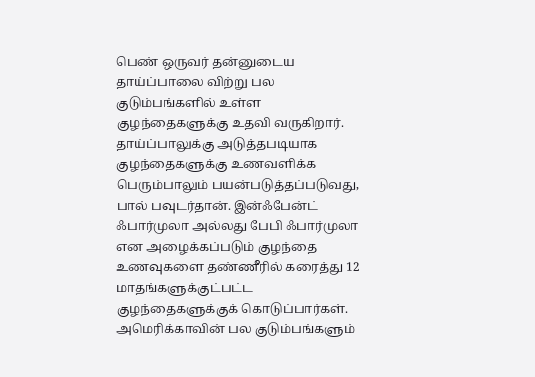பெண் ஒருவர் தன்னுடைய தாய்ப்பாலை விற்று பல குடும்பங்களில் உள்ள குழந்தைகளுக்கு உதவி வருகிறார்.
தாய்ப்பாலுக்கு அடுத்தபடியாக குழந்தைகளுக்கு உணவளிக்க பெரும்பாலும் பயன்படுத்தப்படுவது, பால் பவுடர்தான். இன்ஃபேன்ட் ஃபார்முலா அல்லது பேபி ஃபார்முலா என அழைக்கப்படும் குழந்தை உணவுகளை தண்ணீரில் கரைத்து 12 மாதங்களுக்குட்பட்ட குழந்தைகளுக்குக் கொடுப்பார்கள். அமெரிக்காவின் பல குடும்பங்களும்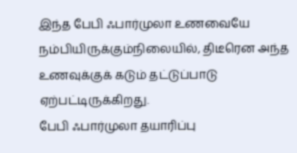இந்த பேபி ஃபார்முலா உணவையே நம்பியிருக்கும்நிலையில், திடீரென அந்த உணவுக்குக் கடும் தட்டுப்பாடு ஏற்பட்டிருக்கிறது.
பேபி ஃபார்முலா தயாரிப்பு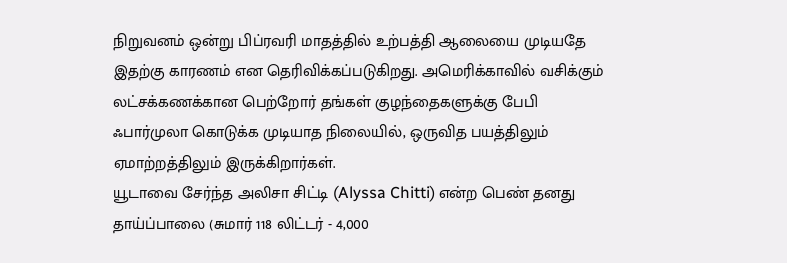நிறுவனம் ஒன்று பிப்ரவரி மாதத்தில் உற்பத்தி ஆலையை முடியதே இதற்கு காரணம் என தெரிவிக்கப்படுகிறது. அமெரிக்காவில் வசிக்கும் லட்சக்கணக்கான பெற்றோர் தங்கள் குழந்தைகளுக்கு பேபி ஃபார்முலா கொடுக்க முடியாத நிலையில், ஒருவித பயத்திலும் ஏமாற்றத்திலும் இருக்கிறார்கள்.
யூடாவை சேர்ந்த அலிசா சிட்டி (Alyssa Chitti) என்ற பெண் தனது தாய்ப்பாலை (சுமார் 118 லிட்டர் - 4,000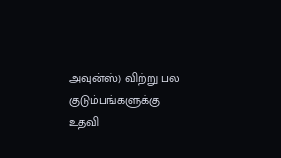அவுன்ஸ்) விற்று பல குடும்பங்களுக்கு உதவி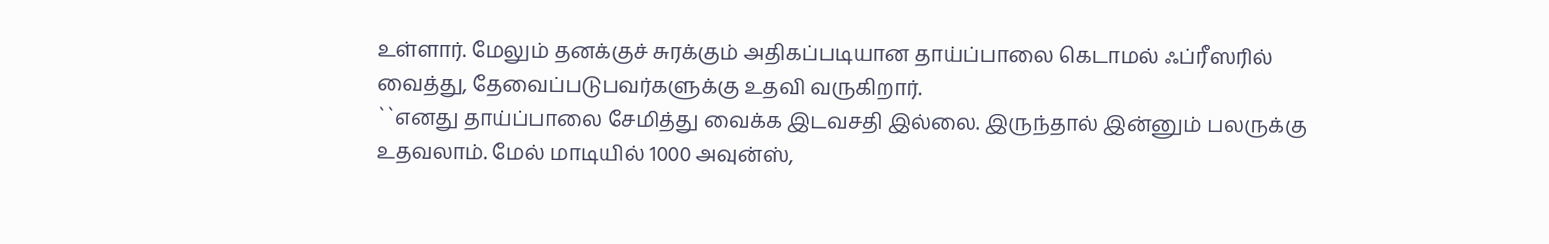உள்ளார். மேலும் தனக்குச் சுரக்கும் அதிகப்படியான தாய்ப்பாலை கெடாமல் ஃப்ரீஸரில் வைத்து, தேவைப்படுபவர்களுக்கு உதவி வருகிறார்.
``எனது தாய்ப்பாலை சேமித்து வைக்க இடவசதி இல்லை. இருந்தால் இன்னும் பலருக்கு உதவலாம். மேல் மாடியில் 1000 அவுன்ஸ்,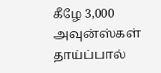கீழே 3,000 அவுன்ஸ்கள் தாய்ப்பால்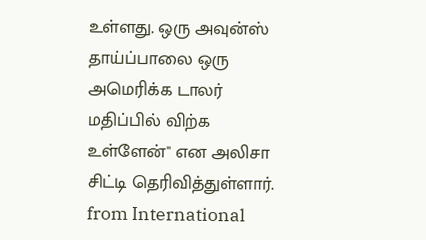உள்ளது. ஒரு அவுன்ஸ் தாய்ப்பாலை ஒரு அமெரிக்க டாலர் மதிப்பில் விற்க உள்ளேன்" என அலிசா சிட்டி தெரிவித்துள்ளார்.
from International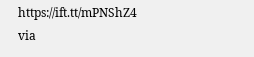https://ift.tt/mPNShZ4
via